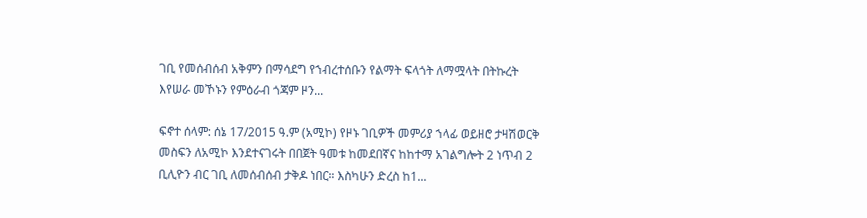ገቢ የመሰብሰብ አቅምን በማሳደግ የኀብረተሰቡን የልማት ፍላጎት ለማሟላት በትኩረት እየሠራ መኾኑን የምዕራብ ጎጃም ዞን...

ፍኖተ ሰላም: ሰኔ 17/2015 ዓ.ም (አሚኮ) የዞኑ ገቢዎች መምሪያ ኀላፊ ወይዘሮ ታዛሽወርቅ መስፍን ለአሚኮ እንደተናገሩት በበጀት ዓመቱ ከመደበኛና ከከተማ አገልግሎት 2 ነጥብ 2 ቢሊዮን ብር ገቢ ለመሰብሰብ ታቅዶ ነበር። እስካሁን ድረስ ከ1...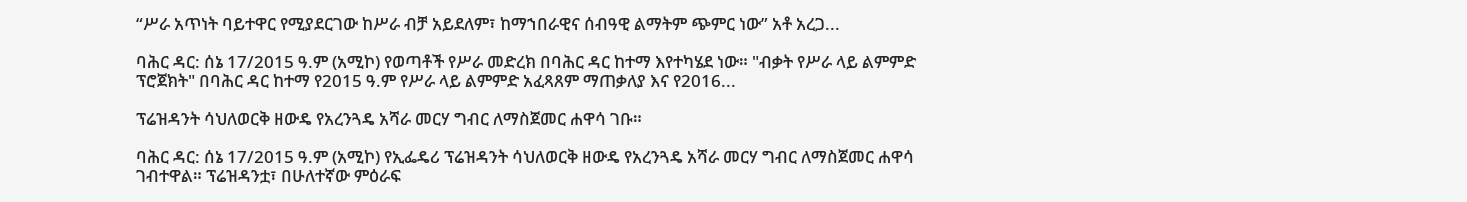“ሥራ አጥነት ባይተዋር የሚያደርገው ከሥራ ብቻ አይደለም፣ ከማኀበራዊና ሰብዓዊ ልማትም ጭምር ነው” አቶ አረጋ...

ባሕር ዳር: ሰኔ 17/2015 ዓ.ም (አሚኮ) የወጣቶች የሥራ መድረክ በባሕር ዳር ከተማ እየተካሄደ ነው። "ብቃት የሥራ ላይ ልምምድ ፕሮጀክት" በባሕር ዳር ከተማ የ2015 ዓ.ም የሥራ ላይ ልምምድ አፈጻጸም ማጠቃለያ እና የ2016...

ፕሬዝዳንት ሳህለወርቅ ዘውዴ የአረንጓዴ አሻራ መርሃ ግብር ለማስጀመር ሐዋሳ ገቡ።

ባሕር ዳር: ሰኔ 17/2015 ዓ.ም (አሚኮ) የኢፌዴሪ ፕሬዝዳንት ሳህለወርቅ ዘውዴ የአረንጓዴ አሻራ መርሃ ግብር ለማስጀመር ሐዋሳ ገብተዋል። ፕሬዝዳንቷ፣ በሁለተኛው ምዕራፍ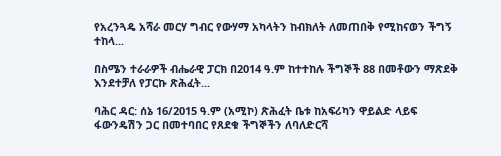የአረንጓዴ አሻራ መርሃ ግብር የውሃማ አካላትን ከብክለት ለመጠበቅ የሚከናወን ችግኝ ተከላ...

በስሜን ተራራዎች ብሔራዊ ፓርክ በ2014 ዓ.ም ከተተከሉ ችግኞች 88 በመቶውን ማጽደቅ እንደተቻለ የፓርኩ ጽሕፈት...

ባሕር ዳር: ሰኔ 16/2015 ዓ.ም (አሚኮ) ጽሕፈት ቤቱ ከአፍሪካን ዋይልድ ላይፍ ፋውንዴሽን ጋር በመተባበር የጸደቁ ችግኞችን ለባለድርሻ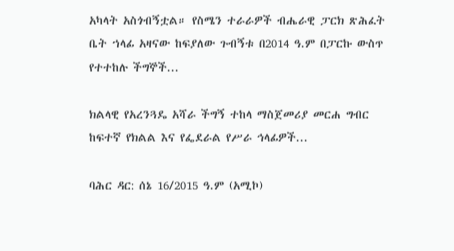አካላት አስጎብኝቷል። የስሜን ተራራዎች ብሔራዊ ፓርክ ጽሕፈት ቤት ኀላፊ አዛናው ከፍያለው ጉብኝቱ በ2014 ዓ.ም በፓርኩ ውስጥ የተተከሉ ችግኞች...

ክልላዊ የአረንጓዴ አሻራ ችግኝ ተከላ ማስጀመሪያ መርሐ ግብር ከፍተኛ የክልል እና የፌደራል የሥራ ኅላፊዎች...

ባሕር ዳር: ሰኔ 16/2015 ዓ.ም (አሚኮ)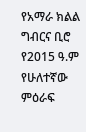የአማራ ክልል ግብርና ቢሮ የ2015 ዓ.ም የሁለተኛው ምዕራፍ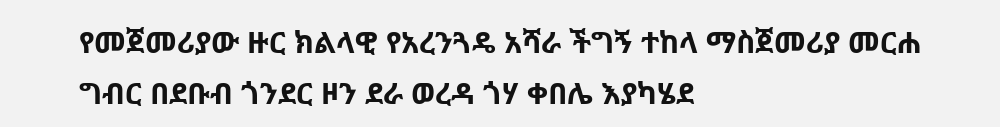የመጀመሪያው ዙር ክልላዊ የአረንጓዴ አሻራ ችግኝ ተከላ ማስጀመሪያ መርሐ ግብር በደቡብ ጎንደር ዞን ደራ ወረዳ ጎሃ ቀበሌ እያካሄደ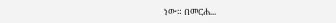ነው። በመርሐ...